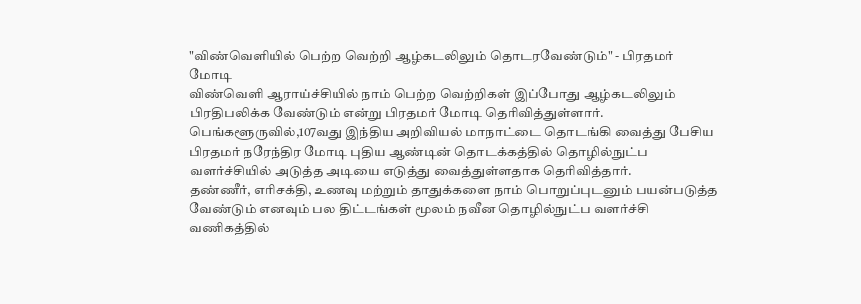"விண்வெளியில் பெற்ற வெற்றி ஆழ்கடலிலும் தொடரவேண்டும்" - பிரதமர் மோடி
விண்வெளி ஆராய்ச்சியில் நாம் பெற்ற வெற்றிகள் இப்போது ஆழ்கடலிலும் பிரதிபலிக்க வேண்டும் என்று பிரதமர் மோடி தெரிவித்துள்ளார்.
பெங்களூருவில்,107வது இந்திய அறிவியல் மாநாட்டை தொடங்கி வைத்து பேசிய பிரதமர் நரேந்திர மோடி புதிய ஆண்டின் தொடக்கத்தில் தொழில்நுட்ப வளர்ச்சியில் அடுத்த அடியை எடுத்து வைத்துள்ளதாக தெரிவித்தார்.
தண்ணீர், எரிசக்தி, உணவு மற்றும் தாதுக்களை நாம் பொறுப்புடனும் பயன்படுத்த வேண்டும் எனவும் பல திட்டங்கள் மூலம் நவீன தொழில்நுட்ப வளர்ச்சி வணிகத்தில்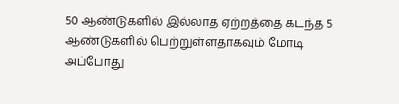50 ஆண்டுகளில் இல்லாத ஏற்றத்தை கடந்த 5 ஆண்டுகளில் பெற்றுள்ளதாகவும் மோடி அப்போது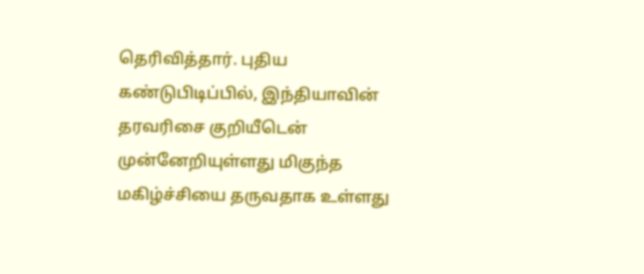தெரிவித்தார். புதிய கண்டுபிடிப்பில், இந்தியாவின் தரவரிசை குறியீடென் முன்னேறியுள்ளது மிகுந்த மகிழ்ச்சியை தருவதாக உள்ளது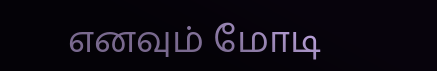எனவும் மோடி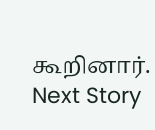கூறினார்.
Next Story